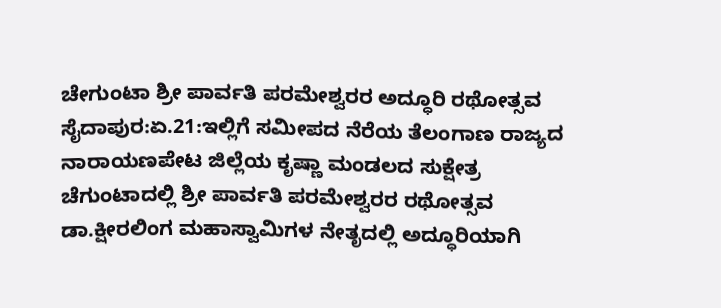ಚೇಗುಂಟಾ ಶ್ರೀ ಪಾರ್ವತಿ ಪರಮೇಶ್ವರರ ಅದ್ಧೂರಿ ರಥೋತ್ಸವ
ಸೈದಾಪುರ:ಏ.21:ಇಲ್ಲಿಗೆ ಸಮೀಪದ ನೆರೆಯ ತೆಲಂಗಾಣ ರಾಜ್ಯದ ನಾರಾಯಣಪೇಟ ಜಿಲ್ಲೆಯ ಕೃಷ್ಣಾ ಮಂಡಲದ ಸುಕ್ಷೇತ್ರ ಚೆಗುಂಟಾದಲ್ಲಿ ಶ್ರೀ ಪಾರ್ವತಿ ಪರಮೇಶ್ವರರ ರಥೋತ್ಸವ ಡಾ.ಕ್ಷೀರಲಿಂಗ ಮಹಾಸ್ವಾಮಿಗಳ ನೇತೃದಲ್ಲಿ ಅದ್ಧೂರಿಯಾಗಿ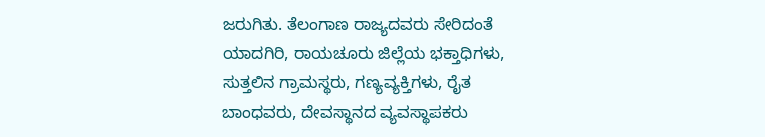ಜರುಗಿತು. ತೆಲಂಗಾಣ ರಾಜ್ಯದವರು ಸೇರಿದಂತೆ ಯಾದಗಿರಿ, ರಾಯಚೂರು ಜಿಲ್ಲೆಯ ಭಕ್ತಾಧಿಗಳು, ಸುತ್ತಲಿನ ಗ್ರಾಮಸ್ಥರು, ಗಣ್ಯವ್ಯಕ್ತಿಗಳು, ರೈತ ಬಾಂಧವರು, ದೇವಸ್ಥಾನದ ವ್ಯವಸ್ಥಾಪಕರು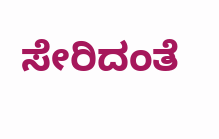ಸೇರಿದಂತೆ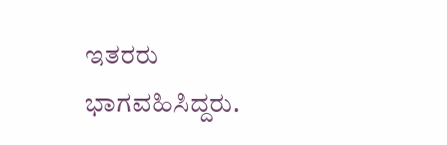ಇತರರು ಭಾಗವಹಿಸಿದ್ದರು.